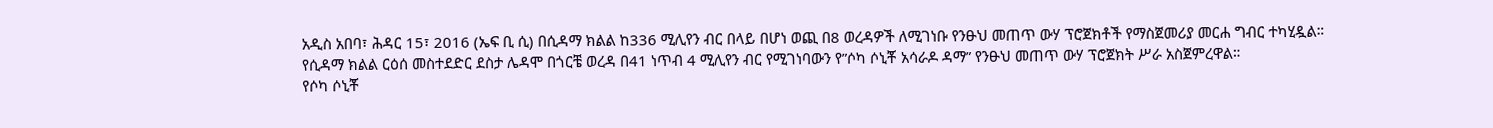አዲስ አበባ፣ ሕዳር 15፣ 2016 (ኤፍ ቢ ሲ) በሲዳማ ክልል ከ336 ሚሊየን ብር በላይ በሆነ ወጪ በ8 ወረዳዎች ለሚገነቡ የንፁህ መጠጥ ውሃ ፕሮጀክቶች የማስጀመሪያ መርሐ ግብር ተካሂዷል።
የሲዳማ ክልል ርዕሰ መስተደድር ደስታ ሌዳሞ በጎርቼ ወረዳ በ41 ነጥብ 4 ሚሊየን ብር የሚገነባውን የ”ሶካ ሶኒቾ አሳራዶ ዳማ” የንፁህ መጠጥ ውሃ ፕሮጀክት ሥራ አስጀምረዋል።
የሶካ ሶኒቾ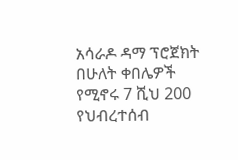አሳራዶ ዳማ ፕሮጀክት በሁለት ቀበሌዎች የሚኖሩ 7 ሺህ 200 የህብረተሰብ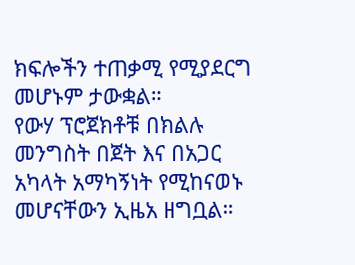ክፍሎችን ተጠቃሚ የሚያደርግ መሆኑም ታውቋል።
የውሃ ፕሮጀክቶቹ በክልሉ መንግስት በጀት እና በአጋር አካላት አማካኝነት የሚከናወኑ መሆናቸውን ኢዜአ ዘግቧል።